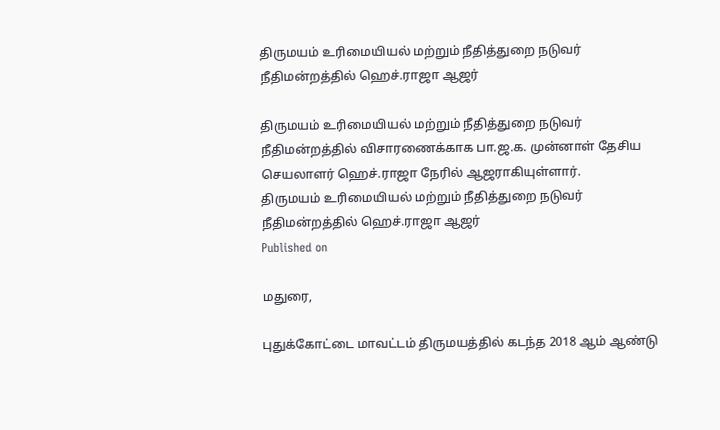திருமயம் உரிமையியல் மற்றும் நீதித்துறை நடுவர் நீதிமன்றத்தில் ஹெச்.ராஜா ஆஜர்

திருமயம் உரிமையியல் மற்றும் நீதித்துறை நடுவர் நீதிமன்றத்தில் விசாரணைக்காக பா.ஜ.க. முன்னாள் தேசிய செயலாளர் ஹெச்.ராஜா நேரில் ஆஜராகியுள்ளார்.
திருமயம் உரிமையியல் மற்றும் நீதித்துறை நடுவர் நீதிமன்றத்தில் ஹெச்.ராஜா ஆஜர்
Published on

மதுரை,

புதுக்கோட்டை மாவட்டம் திருமயத்தில் கடந்த 2018 ஆம் ஆண்டு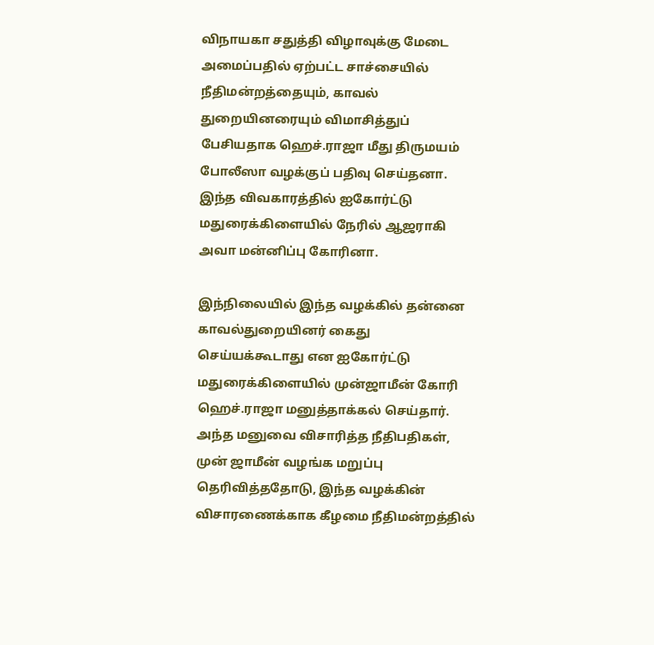விநாயகா சதுத்தி விழாவுக்கு மேடை அமைப்பதில் ஏற்பட்ட சாச்சையில் நீதிமன்றத்தையும், காவல் துறையினரையும் விமாசித்துப் பேசியதாக ஹெச்.ராஜா மீது திருமயம் போலீஸா வழக்குப் பதிவு செய்தனா. இந்த விவகாரத்தில் ஐகோர்ட்டு மதுரைக்கிளையில் நேரில் ஆஜராகி அவா மன்னிப்பு கோரினா.

இந்நிலையில் இந்த வழக்கில் தன்னை காவல்துறையினர் கைது செய்யக்கூடாது என ஐகோர்ட்டு மதுரைக்கிளையில் முன்ஜாமீன் கோரி ஹெச்.ராஜா மனுத்தாக்கல் செய்தார். அந்த மனுவை விசாரித்த நீதிபதிகள், முன் ஜாமீன் வழங்க மறுப்பு தெரிவித்ததோடு, இந்த வழக்கின் விசாரணைக்காக கீழமை நீதிமன்றத்தில்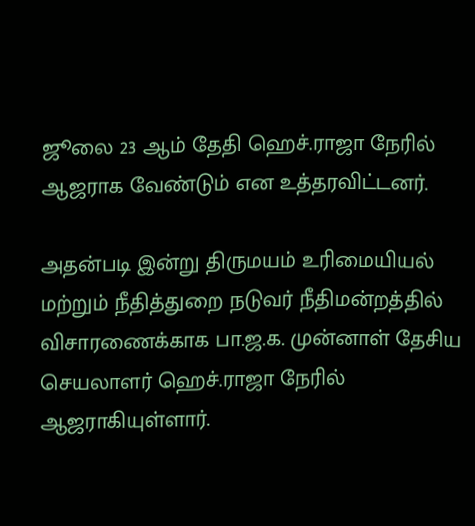ஜூலை 23 ஆம் தேதி ஹெச்.ராஜா நேரில் ஆஜராக வேண்டும் என உத்தரவிட்டனர்.

அதன்படி இன்று திருமயம் உரிமையியல் மற்றும் நீதித்துறை நடுவர் நீதிமன்றத்தில் விசாரணைக்காக பா.ஜ.க. முன்னாள் தேசிய செயலாளர் ஹெச்.ராஜா நேரில் ஆஜராகியுள்ளார்.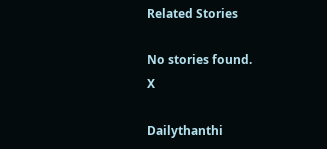Related Stories

No stories found.
X

Dailythanthi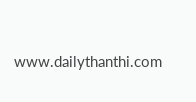www.dailythanthi.com